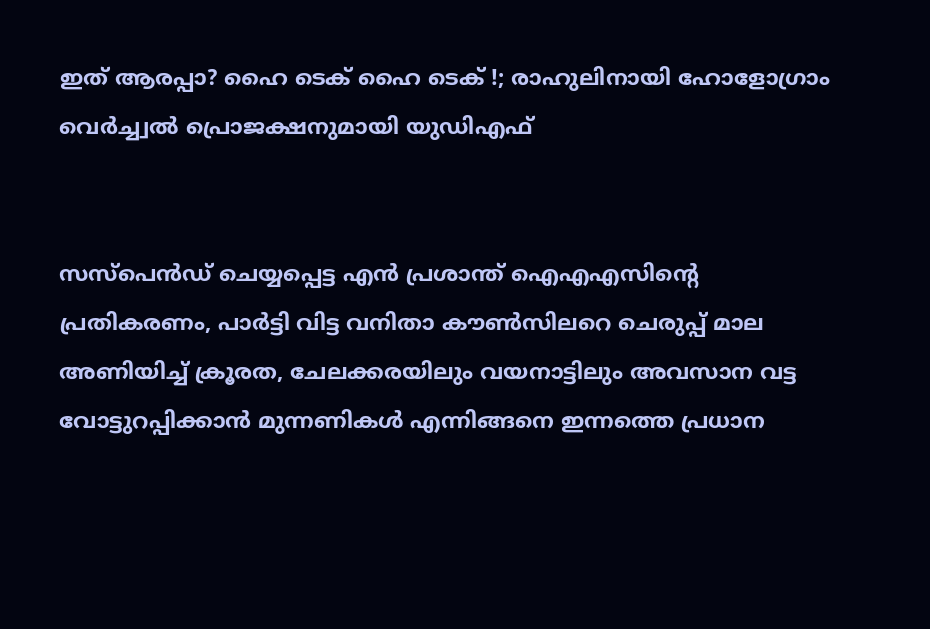ഇത് ആരപ്പാ? ഹൈ ടെക് ഹൈ ടെക് !; രാഹുലിനായി ഹോളോഗ്രാം വെർച്ച്വൽ പ്രൊജക്ഷനുമായി യുഡിഎഫ്


സസ്പെൻഡ് ചെയ്യപ്പെട്ട എൻ പ്രശാന്ത് ഐഎഎസിന്റെ പ്രതികരണം, പാർട്ടി വിട്ട വനിതാ കൗൺസിലറെ ചെരുപ്പ് മാല അണിയിച്ച് ക്രൂരത, ചേലക്കരയിലും വയനാട്ടിലും അവസാന വട്ട വോട്ടുറപ്പിക്കാൻ മുന്നണികൾ എന്നിങ്ങനെ ഇന്നത്തെ പ്രധാന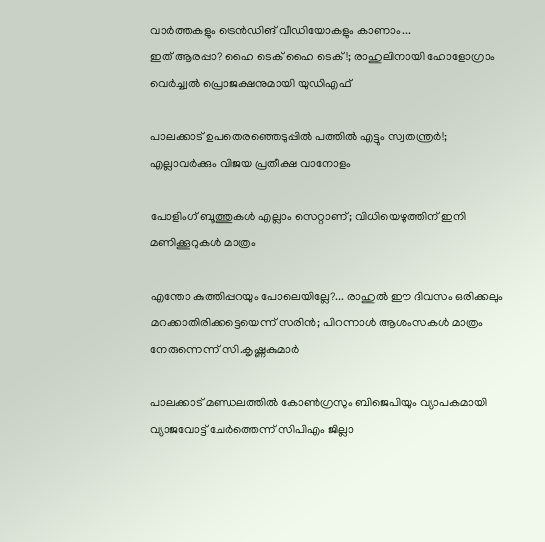വാർത്തകളും ട്രെൻഡിങ് വീഡിയോകളും കാണാം...
ഇത് ആരപ്പാ? ഹൈ ടെക് ഹൈ ടെക് !; രാഹുലിനായി ഹോളോഗ്രാം വെർച്ച്വൽ പ്രൊജക്ഷനുമായി യുഡിഎഫ്

പാലക്കാട് ഉപതെരഞ്ഞെടുപ്പിൽ പത്തിൽ എട്ടും സ്വതന്ത്രർ!; എല്ലാവർക്കും വിജയ പ്രതീക്ഷ വാനോളം

പോളിംഗ് ബൂത്തുകൾ എല്ലാം സെറ്റാണ്; വിധിയെഴുത്തിന് ഇനി മണിക്കൂറുകൾ മാത്രം

എന്തോ കുത്തിപ്പറയും പോലെയില്ലേ?... രാഹുൽ ഈ ദിവസം ഒരിക്കലും മറക്കാതിരിക്കട്ടെയെന്ന് സരിൻ; പിറന്നാൾ ആശംസകൾ മാത്രം നേരുന്നെന്ന് സി.കൃഷ്ണകുമാർ

പാലക്കാട് മണ്ഡലത്തിൽ കോൺഗ്രസും ബിജെപിയും വ്യാപകമായി വ്യാജവോട്ട് ചേർത്തെന്ന് സിപിഎം ജില്ലാ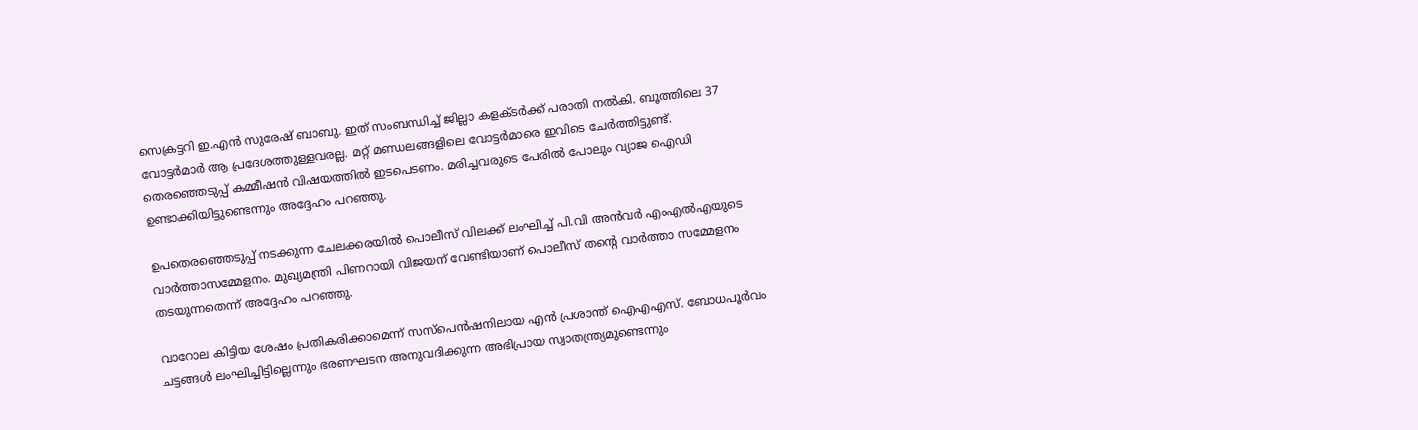സെക്രട്ടറി ഇ.എൻ സുരേഷ് ബാബു. ഇത് സംബന്ധിച്ച് ജില്ലാ കളക്ടർക്ക് പരാതി നൽകി. ബൂത്തിലെ 37 വോട്ടർമാർ ആ പ്രദേശത്തുള്ളവരല്ല. മറ്റ് മണ്ഡലങ്ങളിലെ വോട്ടർമാരെ ഇവിടെ ചേർത്തിട്ടുണ്ട്. തെരഞ്ഞെടുപ്പ് കമ്മീഷൻ വിഷയത്തിൽ ഇടപെടണം. മരിച്ചവരുടെ പേരിൽ പോലും വ്യാജ ഐഡി ഉണ്ടാക്കിയിട്ടുണ്ടെന്നും അദ്ദേഹം പറഞ്ഞു.

ഉപതെരഞ്ഞെടുപ്പ് നടക്കുന്ന ചേലക്കരയിൽ പൊലീസ് വിലക്ക് ലംഘിച്ച് പി.വി അൻവർ എംഎൽഎയുടെ വാർത്താസമ്മേളനം. മുഖ്യമന്ത്രി പിണറായി വിജയന് വേണ്ടിയാണ് പൊലീസ് തൻ്റെ വാർത്താ സമ്മേളനം തടയുന്നതെന്ന് അദ്ദേഹം പറഞ്ഞു.

വാറോല കിട്ടിയ ശേഷം പ്രതികരിക്കാമെന്ന് സസ്പെൻഷനിലായ എൻ പ്രശാന്ത് ഐഎഎസ്. ബോധപൂർവം ചട്ടങ്ങൾ ലംഘിച്ചിട്ടില്ലെന്നും ഭരണഘടന അനുവദിക്കുന്ന അഭിപ്രായ സ്വാതന്ത്ര്യമുണ്ടെന്നും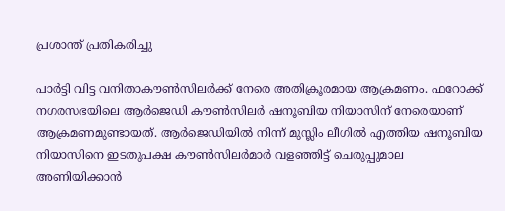പ്രശാന്ത് പ്രതികരിച്ചു

പാർട്ടി വിട്ട വനിതാകൗൺസിലർക്ക് നേരെ അതിക്രൂരമായ ആക്രമണം. ഫറോക്ക് നഗരസഭയിലെ ആർജെഡി കൗൺസിലർ ഷനൂബിയ നിയാസിന് നേരെയാണ് ആക്രമണമുണ്ടായത്. ആർജെഡിയിൽ നിന്ന് മുസ്ലിം ലീഗിൽ എത്തിയ ഷനൂബിയ നിയാസിനെ ഇടതുപക്ഷ കൗൺസിലർമാർ വളഞ്ഞിട്ട് ചെരുപ്പുമാല അണിയിക്കാൻ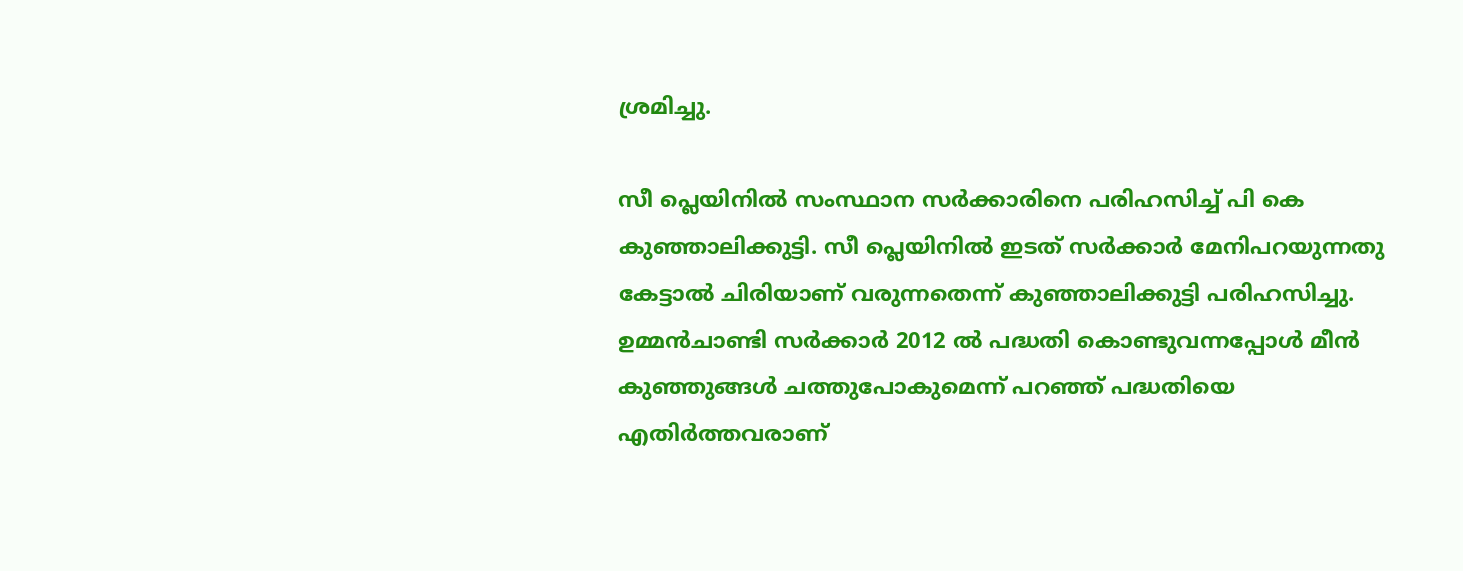ശ്രമിച്ചു.

സീ പ്ലെയിനിൽ സംസ്ഥാന സർക്കാരിനെ പരിഹസിച്ച് പി കെ കുഞ്ഞാലിക്കുട്ടി. സീ പ്ലെയിനിൽ ഇടത് സർക്കാർ മേനിപറയുന്നതു കേട്ടാൽ ചിരിയാണ് വരുന്നതെന്ന് കുഞ്ഞാലിക്കുട്ടി പരിഹസിച്ചു. ഉമ്മൻചാണ്ടി സർക്കാർ 2012 ൽ പദ്ധതി കൊണ്ടുവന്നപ്പോൾ മീൻ കുഞ്ഞുങ്ങൾ ചത്തുപോകുമെന്ന് പറഞ്ഞ് പദ്ധതിയെ എതിർത്തവരാണ്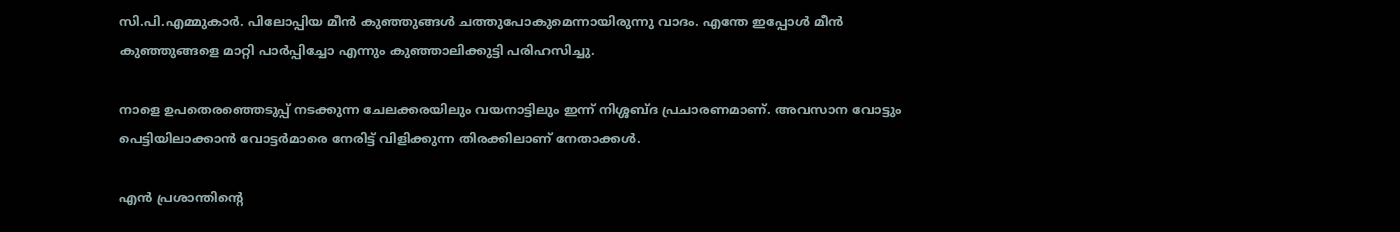സി.പി.എമ്മുകാർ. പിലോപ്പിയ മീൻ കുഞ്ഞുങ്ങൾ ചത്തുപോകുമെന്നായിരുന്നു വാദം. എന്തേ ഇപ്പോൾ മീൻ കുഞ്ഞുങ്ങളെ മാറ്റി പാർപ്പിച്ചോ എന്നും കുഞ്ഞാലിക്കുട്ടി പരിഹസിച്ചു.

നാളെ ഉപതെരഞ്ഞെടുപ്പ് നടക്കുന്ന ചേലക്കരയിലും വയനാട്ടിലും ഇന്ന് നിശ്ശബ്ദ പ്രചാരണമാണ്. അവസാന വോട്ടും പെട്ടിയിലാക്കാൻ വോട്ടർമാരെ നേരിട്ട് വിളിക്കുന്ന തിരക്കിലാണ് നേതാക്കൾ.

എൻ പ്രശാന്തിന്റെ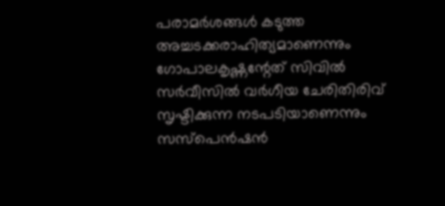പരാമർശങ്ങൾ കടുത്ത അച്ചടക്കരാഹിത്യമാണെന്നും ഗോപാലകൃഷ്ണന്റേത് സിവിൽ സർവീസിൽ വർഗീയ ചേരിതിരിവ് സൃഷ്ടിക്കുന്ന നടപടിയാണെന്നും സസ്പെൻഷൻ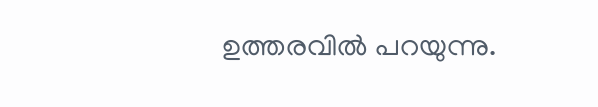ഉത്തരവിൽ പറയുന്നു.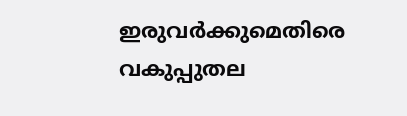ഇരുവർക്കുമെതിരെ വകുപ്പുതല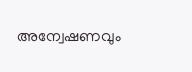അന്വേഷണവും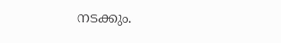നടക്കും.